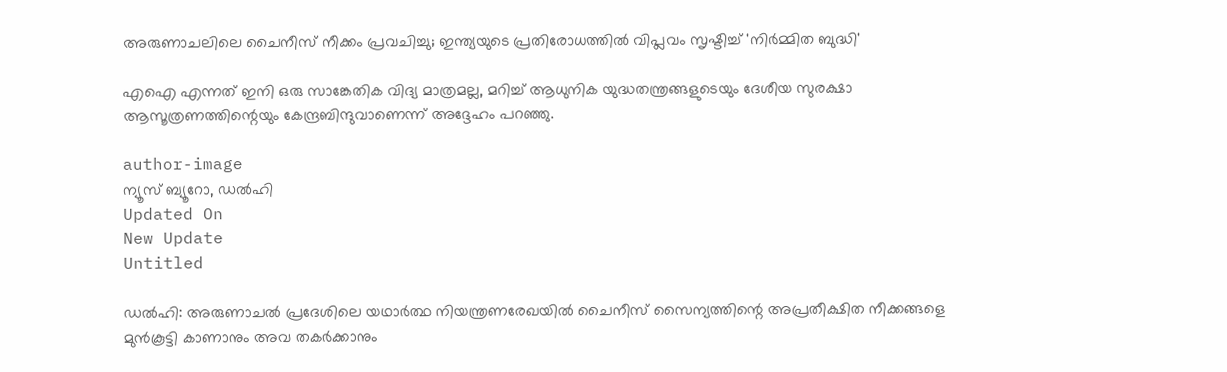അരുണാചലിലെ ചൈനീസ് നീക്കം പ്രവചിച്ചു; ഇന്ത്യയുടെ പ്രതിരോധത്തിൽ വിപ്ലവം സൃഷ്ടിച്ച് 'നിർമ്മിത ബുദ്ധി'

എഐ എന്നത് ഇനി ഒരു സാങ്കേതിക വിദ്യ മാത്രമല്ല, മറിച്ച് ആധുനിക യുദ്ധതന്ത്രങ്ങളുടെയും ദേശീയ സുരക്ഷാ ആസൂത്രണത്തിന്റെയും കേന്ദ്രബിന്ദുവാണെന്ന് അദ്ദേഹം പറഞ്ഞു.

author-image
ന്യൂസ് ബ്യൂറോ, ഡല്‍ഹി
Updated On
New Update
Untitled

ഡല്‍ഹി: അരുണാചല്‍ പ്രദേശിലെ യഥാര്‍ത്ഥ നിയന്ത്രണരേഖയില്‍ ചൈനീസ് സൈന്യത്തിന്റെ അപ്രതീക്ഷിത നീക്കങ്ങളെ മുന്‍കൂട്ടി കാണാനും അവ തകര്‍ക്കാനും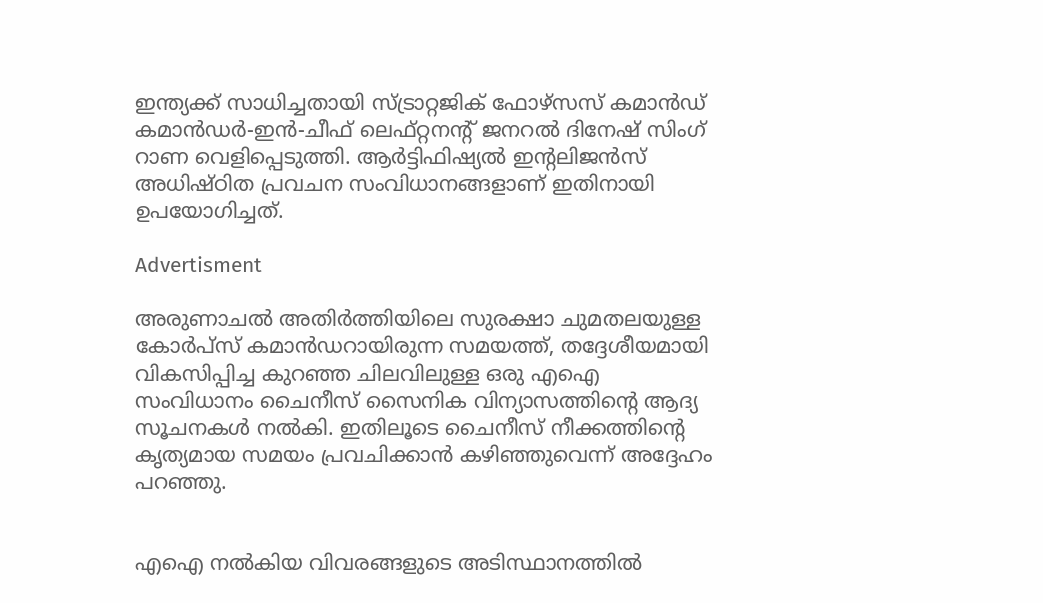ഇന്ത്യക്ക് സാധിച്ചതായി സ്ട്രാറ്റജിക് ഫോഴ്‌സസ് കമാന്‍ഡ് കമാന്‍ഡര്‍-ഇന്‍-ചീഫ് ലെഫ്റ്റനന്റ് ജനറല്‍ ദിനേഷ് സിംഗ് റാണ വെളിപ്പെടുത്തി. ആര്‍ട്ടിഫിഷ്യല്‍ ഇന്റലിജന്‍സ് അധിഷ്ഠിത പ്രവചന സംവിധാനങ്ങളാണ് ഇതിനായി ഉപയോഗിച്ചത്.

Advertisment

അരുണാചല്‍ അതിര്‍ത്തിയിലെ സുരക്ഷാ ചുമതലയുള്ള കോര്‍പ്‌സ് കമാന്‍ഡറായിരുന്ന സമയത്ത്, തദ്ദേശീയമായി വികസിപ്പിച്ച കുറഞ്ഞ ചിലവിലുള്ള ഒരു എഐ സംവിധാനം ചൈനീസ് സൈനിക വിന്യാസത്തിന്റെ ആദ്യ സൂചനകള്‍ നല്‍കി. ഇതിലൂടെ ചൈനീസ് നീക്കത്തിന്റെ കൃത്യമായ സമയം പ്രവചിക്കാന്‍ കഴിഞ്ഞുവെന്ന് അദ്ദേഹം പറഞ്ഞു.


എഐ നല്‍കിയ വിവരങ്ങളുടെ അടിസ്ഥാനത്തില്‍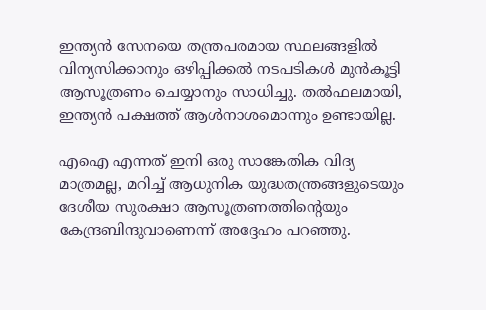ഇന്ത്യന്‍ സേനയെ തന്ത്രപരമായ സ്ഥലങ്ങളില്‍ വിന്യസിക്കാനും ഒഴിപ്പിക്കല്‍ നടപടികള്‍ മുന്‍കൂട്ടി ആസൂത്രണം ചെയ്യാനും സാധിച്ചു. തല്‍ഫലമായി, ഇന്ത്യന്‍ പക്ഷത്ത് ആള്‍നാശമൊന്നും ഉണ്ടായില്ല.

എഐ എന്നത് ഇനി ഒരു സാങ്കേതിക വിദ്യ മാത്രമല്ല, മറിച്ച് ആധുനിക യുദ്ധതന്ത്രങ്ങളുടെയും ദേശീയ സുരക്ഷാ ആസൂത്രണത്തിന്റെയും കേന്ദ്രബിന്ദുവാണെന്ന് അദ്ദേഹം പറഞ്ഞു.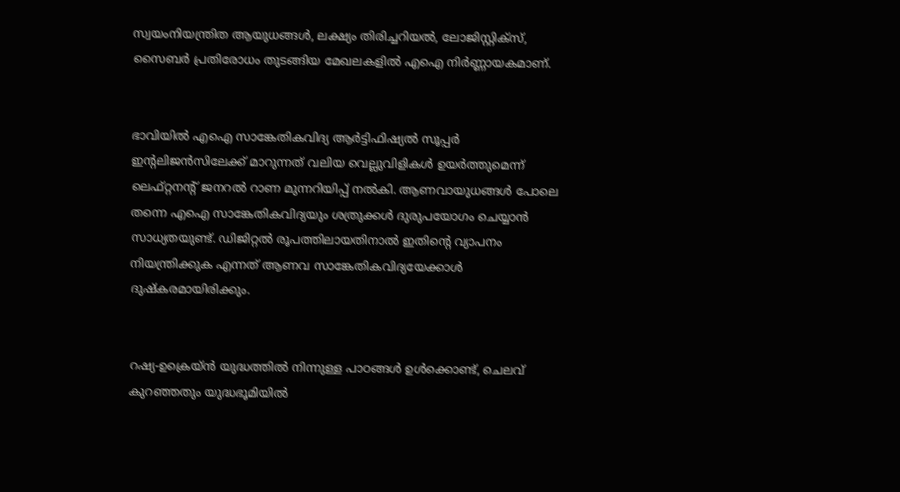സ്വയംനിയന്ത്രിത ആയുധങ്ങള്‍, ലക്ഷ്യം തിരിച്ചറിയല്‍, ലോജിസ്റ്റിക്‌സ്, സൈബര്‍ പ്രതിരോധം തുടങ്ങിയ മേഖലകളില്‍ എഐ നിര്‍ണ്ണായകമാണ്.


ഭാവിയില്‍ എഐ സാങ്കേതികവിദ്യ ആര്‍ട്ടിഫിഷ്യല്‍ സൂപ്പര്‍ ഇന്റലിജന്‍സിലേക്ക് മാറുന്നത് വലിയ വെല്ലുവിളികള്‍ ഉയര്‍ത്തുമെന്ന് ലെഫ്റ്റനന്റ് ജനറല്‍ റാണ മുന്നറിയിപ്പ് നല്‍കി. ആണവായുധങ്ങള്‍ പോലെ തന്നെ എഐ സാങ്കേതികവിദ്യയും ശത്രുക്കള്‍ ദുരുപയോഗം ചെയ്യാന്‍ സാധ്യതയുണ്ട്. ഡിജിറ്റല്‍ രൂപത്തിലായതിനാല്‍ ഇതിന്റെ വ്യാപനം നിയന്ത്രിക്കുക എന്നത് ആണവ സാങ്കേതികവിദ്യയേക്കാള്‍ ദുഷ്‌കരമായിരിക്കും.


റഷ്യ-ഉക്രെയ്ന്‍ യുദ്ധത്തില്‍ നിന്നുള്ള പാഠങ്ങള്‍ ഉള്‍ക്കൊണ്ട്, ചെലവ് കുറഞ്ഞതും യുദ്ധഭൂമിയില്‍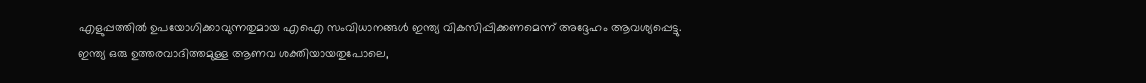എളുപ്പത്തില്‍ ഉപയോഗിക്കാവുന്നതുമായ എഐ സംവിധാനങ്ങള്‍ ഇന്ത്യ വികസിപ്പിക്കണമെന്ന് അദ്ദേഹം ആവശ്യപ്പെട്ടു. ഇന്ത്യ ഒരു ഉത്തരവാദിത്തമുള്ള ആണവ ശക്തിയായതുപോലെ,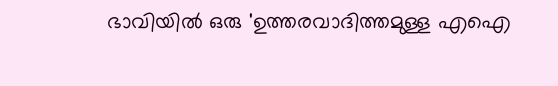ഭാവിയില്‍ ഒരു 'ഉത്തരവാദിത്തമുള്ള എഐ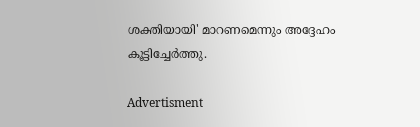ശക്തിയായി' മാറണമെന്നും അദ്ദേഹം കൂട്ടിച്ചേര്‍ത്തു.

Advertisment